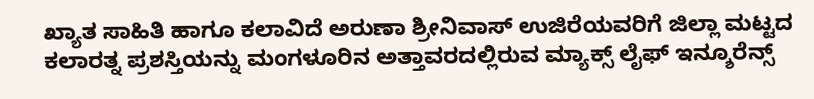ಖ್ಯಾತ ಸಾಹಿತಿ ಹಾಗೂ ಕಲಾವಿದೆ ಅರುಣಾ ಶ್ರೀನಿವಾಸ್ ಉಜಿರೆಯವರಿಗೆ ಜಿಲ್ಲಾ ಮಟ್ಟದ ಕಲಾರತ್ನ ಪ್ರಶಸ್ತಿಯನ್ನು ಮಂಗಳೂರಿನ ಅತ್ತಾವರದಲ್ಲಿರುವ ಮ್ಯಾಕ್ಸ್ ಲೈಫ್ ಇನ್ಶೂರೆನ್ಸ್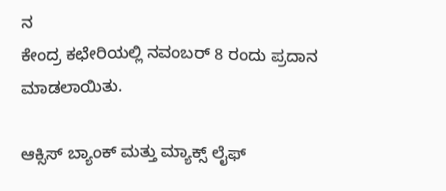ನ
ಕೇಂದ್ರ ಕಛೇರಿಯಲ್ಲಿ ನವಂಬರ್ 8 ರಂದು ಪ್ರದಾನ ಮಾಡಲಾಯಿತು.

ಆಕ್ಸಿಸ್ ಬ್ಯಾಂಕ್ ಮತ್ತು ಮ್ಯಾಕ್ಸ್ ಲೈಫ್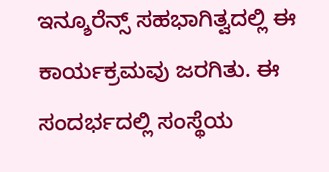ಇನ್ಶೂರೆನ್ಸ್ ಸಹಭಾಗಿತ್ವದಲ್ಲಿ ಈ ಕಾರ್ಯಕ್ರಮವು ಜರಗಿತು. ಈ ಸಂದರ್ಭದಲ್ಲಿ ಸಂಸ್ಥೆಯ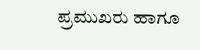ಪ್ರಮುಖರು ಹಾಗೂ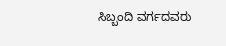ಸಿಬ್ಬಂದಿ ವರ್ಗದವರು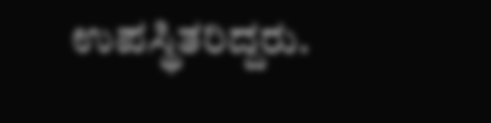ಉಪಸ್ಥಿತರಿದ್ದರು.